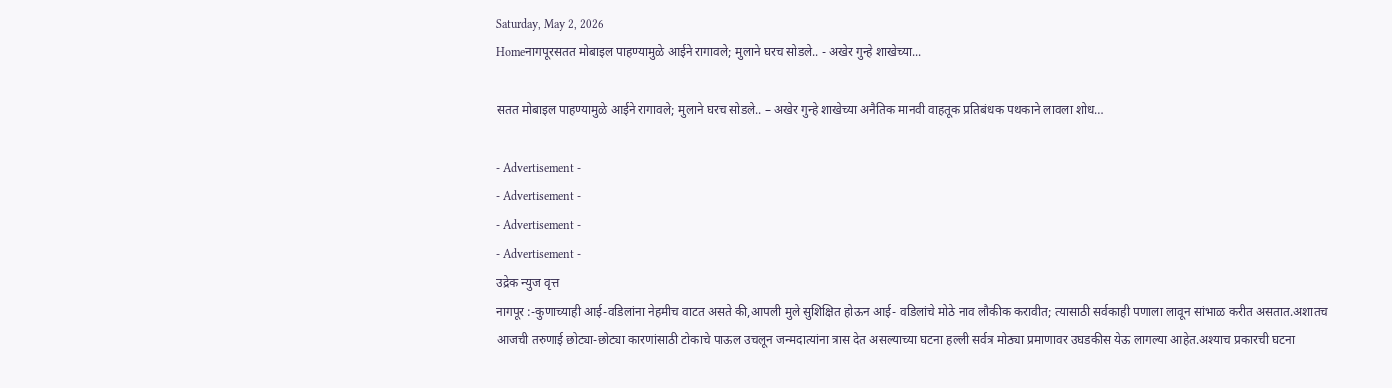Saturday, May 2, 2026
Homeनागपूरसतत मोबाइल पाहण्यामुळे आईने रागावले; मुलाने घरच सोडले.. - अखेर गुन्हे शाखेच्या...

सतत मोबाइल पाहण्यामुळे आईने रागावले; मुलाने घरच सोडले.. – अखेर गुन्हे शाखेच्या अनैतिक मानवी वाहतूक प्रतिबंधक पथकाने लावला शोध…

- Advertisement -
- Advertisement -
- Advertisement -
- Advertisement -
उद्रेक न्युज वृत्त
नागपूर :-कुणाच्याही आई-वडिलांना नेहमीच वाटत असते की,आपली मुले सुशिक्षित होऊन आई- वडिलांचे मोठे नाव लौकीक करावीत; त्यासाठी सर्वकाही पणाला लावून सांभाळ करीत असतात.अशातच आजची तरुणाई छोट्या-छोट्या कारणांसाठी टोकाचे पाऊल उचलून जन्मदात्यांना त्रास देत असल्याच्या घटना हल्ली सर्वत्र मोठ्या प्रमाणावर उघडकीस येऊ लागल्या आहेत.अश्याच प्रकारची घटना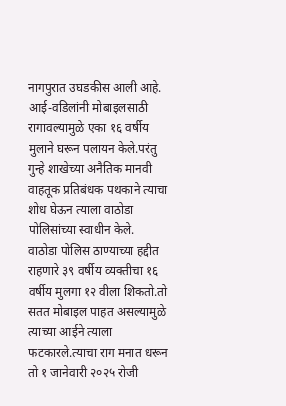नागपुरात उघडकीस आली आहे.
आई-वडिलांनी मोबाइलसाठी रागावल्यामुळे एका १६ वर्षीय मुलाने घरून पलायन केले.परंतु गुन्हे शाखेच्या अनैतिक मानवी वाहतूक प्रतिबंधक पथकाने त्याचा शोध घेऊन त्याला वाठोडा पोलिसांच्या स्वाधीन केले.
वाठोडा पोलिस ठाण्याच्या हद्दीत राहणारे ३९ वर्षीय व्यक्तीचा १६ वर्षीय मुलगा १२ वीला शिकतो.तो सतत मोबाइल पाहत असल्यामुळे त्याच्या आईने त्याला फटकारले.त्याचा राग मनात धरून तो १ जानेवारी २०२५ रोजी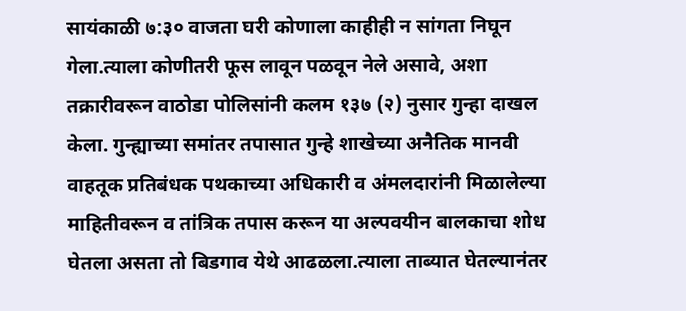सायंकाळी ७:३० वाजता घरी कोणाला काहीही न सांगता निघून गेला.त्याला कोणीतरी फूस लावून पळवून नेले असावे, अशा तक्रारीवरून वाठोडा पोलिसांनी कलम १३७ (२) नुसार गुन्हा दाखल केला. गुन्ह्याच्या समांतर तपासात गुन्हे शाखेच्या अनैतिक मानवी वाहतूक प्रतिबंधक पथकाच्या अधिकारी व अंमलदारांनी मिळालेल्या माहितीवरून व तांत्रिक तपास करून या अल्पवयीन बालकाचा शोध घेतला असता तो बिडगाव येथे आढळला.त्याला ताब्यात घेतल्यानंतर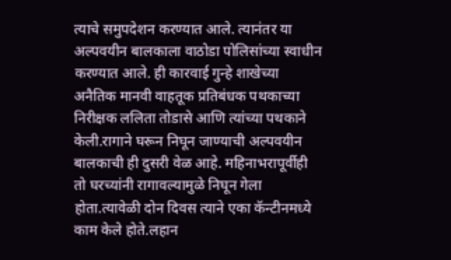त्याचे समुपदेशन करण्यात आले. त्यानंतर या अल्पवयीन बालकाला वाठोडा पोलिसांच्या स्वाधीन करण्यात आले. ही कारवाई गुन्हे शाखेच्या अनैतिक मानवी वाहतूक प्रतिबंधक पथकाच्या निरीक्षक ललिता तोडासे आणि त्यांच्या पथकाने केली.रागाने घरून निघून जाण्याची अल्पवयीन बालकाची ही दुसरी वेळ आहे. महिनाभरापूर्वीही तो घरच्यांनी रागावल्यामुळे निघून गेला होता.त्यावेळी दोन दिवस त्याने एका कॅन्टीनमध्ये काम केले होते.लहान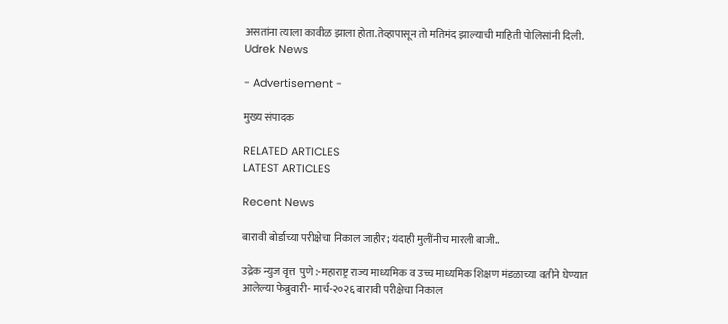असतांना त्याला कावीळ झाला होता.तेव्हापासून तो मतिमंद झाल्याची माहिती पोलिसांनी दिली.
Udrek News

- Advertisement -

मुख्य संपादक

RELATED ARTICLES
LATEST ARTICLES

Recent News

बारावी बोर्डाच्या परीक्षेचा निकाल जाहीर; यंदाही मुलींनीच मारली बाजी..

उद्रेक न्युज वृत्त  पुणे :-महाराष्ट्र राज्य माध्यमिक व उच्च माध्यमिक शिक्षण मंडळाच्या वतीने घेण्यात आलेल्या फेब्रुवारी- मार्च-२०२६ बारावी परीक्षेचा निकाल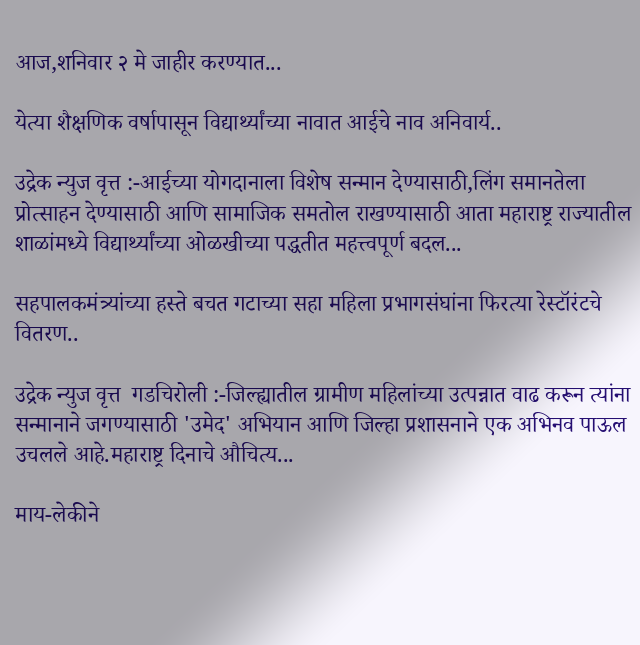आज,शनिवार २ मे जाहीर करण्यात...

येत्या शैक्षणिक वर्षापासून विद्यार्थ्यांच्या नावात आईचे नाव अनिवार्य..

उद्रेक न्युज वृत्त :-आईच्या योगदानाला विशेष सन्मान देण्यासाठी,लिंग समानतेला प्रोत्साहन देण्यासाठी आणि सामाजिक समतोल राखण्यासाठी आता महाराष्ट्र राज्यातील शाळांमध्ये विद्यार्थ्यांच्या ओळखीच्या पद्धतीत महत्त्वपूर्ण बदल...

सहपालकमंत्र्यांच्या हस्ते बचत गटाच्या सहा महिला प्रभागसंघांना फिरत्या रेस्टॉरंटचे वितरण..

उद्रेक न्युज वृत्त  गडचिरोली :-जिल्ह्यातील ग्रामीण महिलांच्या उत्पन्नात वाढ करून त्यांना सन्मानाने जगण्यासाठी 'उमेद' अभियान आणि जिल्हा प्रशासनाने एक अभिनव पाऊल उचलले आहे.महाराष्ट्र दिनाचे औचित्य...

माय-लेकीने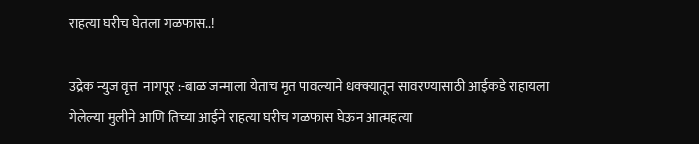राहत्या घरीच घेतला गळफास..!

उद्रेक न्युज वृत्त  नागपूर :-बाळ जन्माला येताच मृत पावल्याने धक्क्यातून सावरण्यासाठी आईकडे राहायला गेलेल्या मुलीने आणि तिच्या आईने राहत्या घरीच गळफास घेऊन आत्महत्या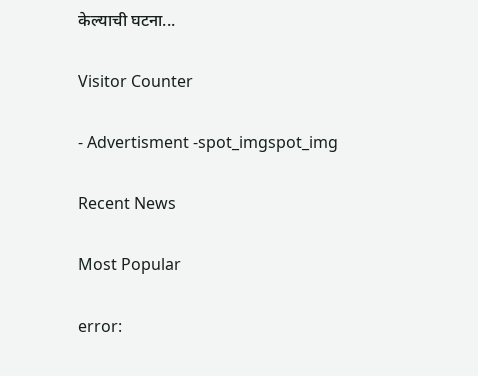केल्याची घटना...

Visitor Counter

- Advertisment -spot_imgspot_img

Recent News

Most Popular

error: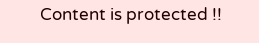Content is protected !!